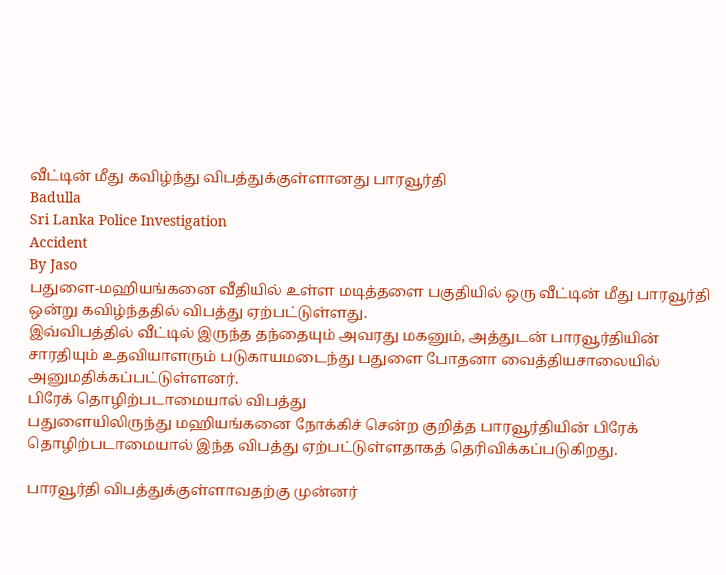வீட்டின் மீது கவிழ்ந்து விபத்துக்குள்ளானது பாரவூர்தி
Badulla
Sri Lanka Police Investigation
Accident
By Jaso
பதுளை-மஹியங்கனை வீதியில் உள்ள மடித்தளை பகுதியில் ஒரு வீட்டின் மீது பாரவூர்தி ஒன்று கவிழ்ந்ததில் விபத்து ஏற்பட்டுள்ளது.
இவ்விபத்தில் வீட்டில் இருந்த தந்தையும் அவரது மகனும், அத்துடன் பாரவூர்தியின் சாரதியும் உதவியாளரும் படுகாயமடைந்து பதுளை போதனா வைத்தியசாலையில் அனுமதிக்கப்பட்டுள்ளனர்.
பிரேக் தொழிற்படாமையால் விபத்து
பதுளையிலிருந்து மஹியங்கனை நோக்கிச் சென்ற குறித்த பாரவூர்தியின் பிரேக் தொழிற்படாமையால் இந்த விபத்து ஏற்பட்டுள்ளதாகத் தெரிவிக்கப்படுகிறது.

பாரவூர்தி விபத்துக்குள்ளாவதற்கு முன்னர்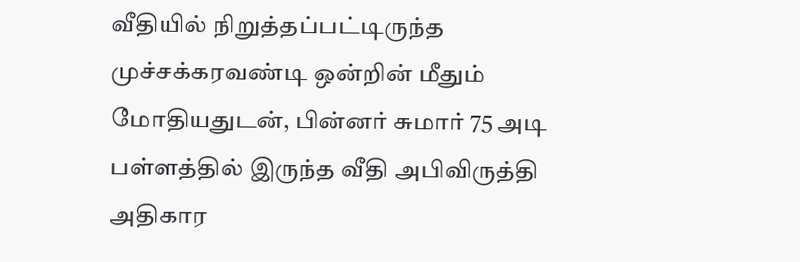வீதியில் நிறுத்தப்பட்டிருந்த முச்சக்கரவண்டி ஒன்றின் மீதும் மோதியதுடன், பின்னர் சுமார் 75 அடி பள்ளத்தில் இருந்த வீதி அபிவிருத்தி அதிகார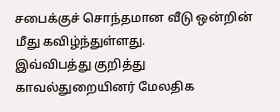சபைக்குச் சொந்தமான வீடு ஒன்றின் மீது கவிழ்ந்துள்ளது.
இவ்விபத்து குறித்து காவல்துறையினர் மேலதிக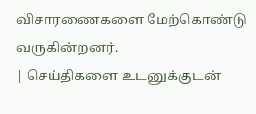விசாரணைகளை மேற்கொண்டு வருகின்றனர்.
| செய்திகளை உடனுக்குடன்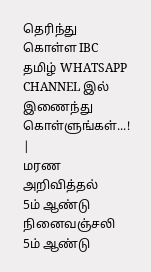தெரிந்து கொள்ள IBC தமிழ் WHATSAPP CHANNEL இல் இணைந்து கொள்ளுங்கள்...! |
மரண அறிவித்தல்
5ம் ஆண்டு நினைவஞ்சலி
5ம் ஆண்டு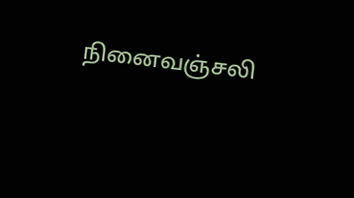நினைவஞ்சலி